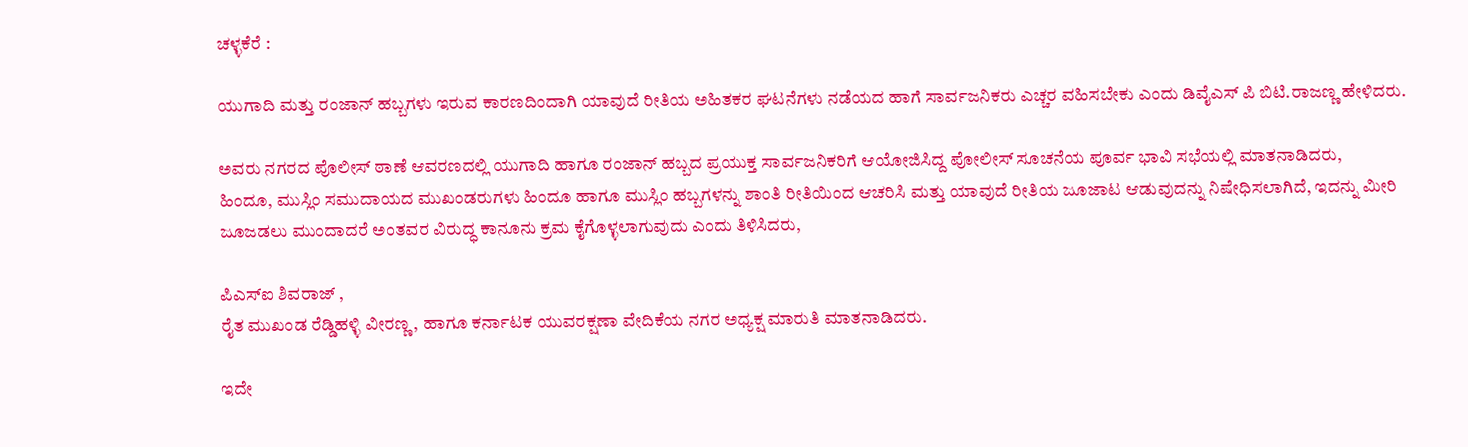ಚಳ್ಳಕೆರೆ :

ಯುಗಾದಿ ಮತ್ತು ರಂಜಾನ್ ಹಬ್ಬಗಳು ಇರುವ ಕಾರಣದಿಂದಾಗಿ ಯಾವುದೆ ರೀತಿಯ ಅಹಿತಕರ ಘಟನೆಗಳು ನಡೆಯದ ಹಾಗೆ ಸಾರ್ವಜನಿಕರು ಎಚ್ಚರ ವಹಿಸಬೇಕು ಎಂದು ಡಿವೈಎಸ್ ಪಿ ಬಿಟಿ.ರಾಜಣ್ಣ ಹೇಳಿದರು.

ಅವರು ನಗರದ ಪೊಲೀಸ್ ಠಾಣೆ ಆವರಣದಲ್ಲಿ ಯುಗಾದಿ ಹಾಗೂ ರಂಜಾನ್ ಹಬ್ಬದ ಪ್ರಯುಕ್ತ ಸಾರ್ವಜನಿಕರಿಗೆ ಆಯೋಜಿಸಿದ್ದ ಪೋಲೀಸ್ ಸೂಚನೆಯ ಪೂರ್ವ ಭಾವಿ ಸಭೆಯಲ್ಲಿ ಮಾತನಾಡಿದರು,
ಹಿಂದೂ, ಮುಸ್ಲಿಂ ಸಮುದಾಯದ ಮುಖಂಡರುಗಳು ಹಿಂದೂ ಹಾಗೂ ಮುಸ್ಲಿಂ ಹಬ್ಬಗಳನ್ನು ಶಾಂತಿ ರೀತಿಯಿಂದ ಆಚರಿಸಿ ಮತ್ತು ಯಾವುದೆ ರೀತಿಯ ಜೂಜಾಟ ಆಡುವುದನ್ನು ನಿಷೇಧಿಸಲಾಗಿದೆ, ಇದನ್ನು ಮೀರಿ ಜೂಜಡಲು ಮುಂದಾದರೆ ಅಂತವರ ವಿರುದ್ಧ ಕಾನೂನು ಕ್ರಮ ಕೈಗೊಳ್ಳಲಾಗುವುದು ಎಂದು ತಿಳಿಸಿದರು,

ಪಿಎಸ್ಐ ಶಿವರಾಜ್ ,
ರೈತ ಮುಖಂಡ ರೆಡ್ಡಿಹಳ್ಳಿ ವೀರಣ್ಣ, ಹಾಗೂ ಕರ್ನಾಟಕ ಯುವರಕ್ಷಣಾ ವೇದಿಕೆಯ ನಗರ ಅಧ್ಯಕ್ಷ ಮಾರುತಿ ಮಾತನಾಡಿದರು.

ಇದೇ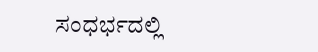ಸಂಧರ್ಭದಲ್ಲಿ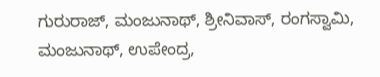ಗುರುರಾಜ್, ಮಂಜುನಾಥ್, ಶ್ರೀನಿವಾಸ್, ರಂಗಸ್ವಾಮಿ, ಮಂಜುನಾಥ್, ಉಪೇಂದ್ರ,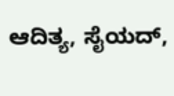ಆದಿತ್ಯ, ಸೈಯದ್,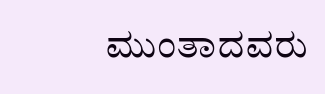ಮುಂತಾದವರು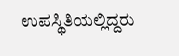ಉಪಸ್ಥಿತಿಯಲ್ಲಿದ್ದರು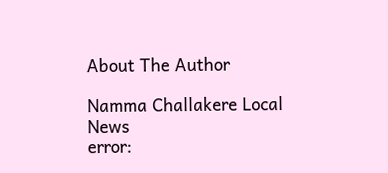About The Author

Namma Challakere Local News
error: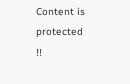Content is protected !!